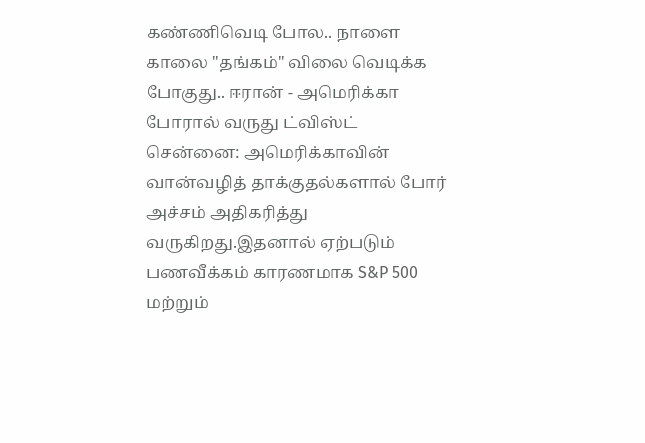கண்ணிவெடி போல.. நாளை காலை "தங்கம்" விலை வெடிக்க போகுது.. ஈரான் - அமெரிக்கா போரால் வருது ட்விஸ்ட்
சென்னை: அமெரிக்காவின் வான்வழித் தாக்குதல்களால் போர் அச்சம் அதிகரித்து வருகிறது.இதனால் ஏற்படும் பணவீக்கம் காரணமாக S&P 500 மற்றும்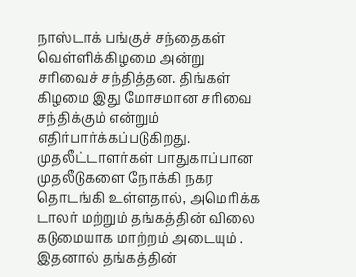நாஸ்டாக் பங்குச் சந்தைகள் வெள்ளிக்கிழமை அன்று சரிவைச் சந்தித்தன. திங்கள் கிழமை இது மோசமான சரிவை சந்திக்கும் என்றும் எதிர்பார்க்கப்படுகிறது. முதலீட்டாளர்கள் பாதுகாப்பான முதலீடுகளை நோக்கி நகர தொடங்கி உள்ளதால், அமெரிக்க டாலர் மற்றும் தங்கத்தின் விலை கடுமையாக மாற்றம் அடையும் .
இதனால் தங்கத்தின்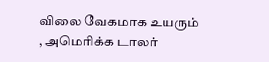விலை வேகமாக உயரும் , அமெரிக்க டாலர்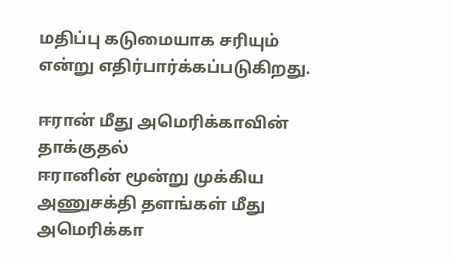மதிப்பு கடுமையாக சரியும் என்று எதிர்பார்க்கப்படுகிறது.

ஈரான் மீது அமெரிக்காவின் தாக்குதல்
ஈரானின் மூன்று முக்கிய அணுசக்தி தளங்கள் மீது அமெரிக்கா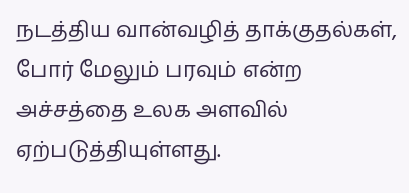நடத்திய வான்வழித் தாக்குதல்கள், போர் மேலும் பரவும் என்ற அச்சத்தை உலக அளவில் ஏற்படுத்தியுள்ளது.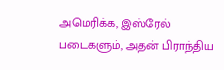அமெரிக்க, இஸ்ரேல் படைகளும், அதன் பிராந்திய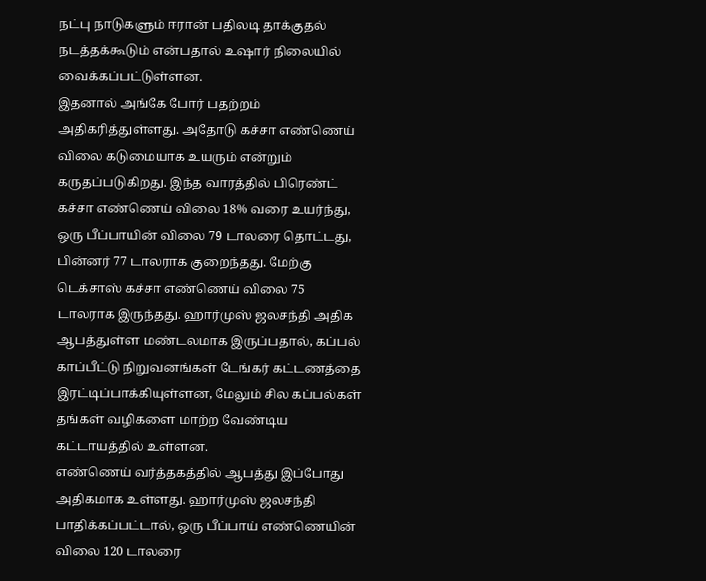நட்பு நாடுகளும் ஈரான் பதிலடி தாக்குதல் நடத்தக்கூடும் என்பதால் உஷார் நிலையில் வைக்கப்பட்டுள்ளன.
இதனால் அங்கே போர் பதற்றம் அதிகரித்துள்ளது. அதோடு கச்சா எண்ணெய் விலை கடுமையாக உயரும் என்றும் கருதப்படுகிறது. இந்த வாரத்தில் பிரெண்ட் கச்சா எண்ணெய் விலை 18% வரை உயர்ந்து, ஒரு பீப்பாயின் விலை 79 டாலரை தொட்டது, பின்னர் 77 டாலராக குறைந்தது. மேற்கு டெக்சாஸ் கச்சா எண்ணெய் விலை 75 டாலராக இருந்தது. ஹார்முஸ் ஜலசந்தி அதிக ஆபத்துள்ள மண்டலமாக இருப்பதால், கப்பல் காப்பீட்டு நிறுவனங்கள் டேங்கர் கட்டணத்தை இரட்டிப்பாக்கியுள்ளன, மேலும் சில கப்பல்கள் தங்கள் வழிகளை மாற்ற வேண்டிய கட்டாயத்தில் உள்ளன.
எண்ணெய் வர்த்தகத்தில் ஆபத்து இப்போது அதிகமாக உள்ளது. ஹார்முஸ் ஜலசந்தி பாதிக்கப்பட்டால், ஒரு பீப்பாய் எண்ணெயின் விலை 120 டாலரை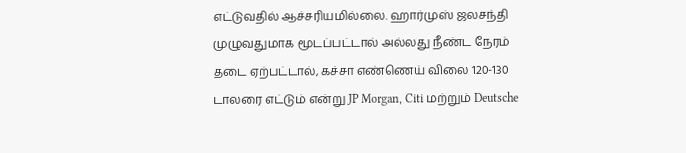எட்டுவதில் ஆச்சரியமில்லை. ஹார்முஸ் ஜலசந்தி முழுவதுமாக மூடப்பட்டால் அல்லது நீண்ட நேரம் தடை ஏற்பட்டால், கச்சா எண்ணெய் விலை 120-130 டாலரை எட்டும் என்று JP Morgan, Citi மற்றும் Deutsche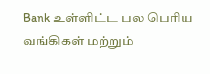Bank உள்ளிட்ட பல பெரிய வங்கிகள் மற்றும்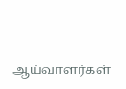ஆய்வாளர்கள்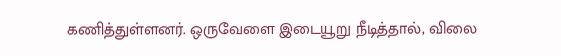கணித்துள்ளனர். ஒருவேளை இடையூறு நீடித்தால், விலை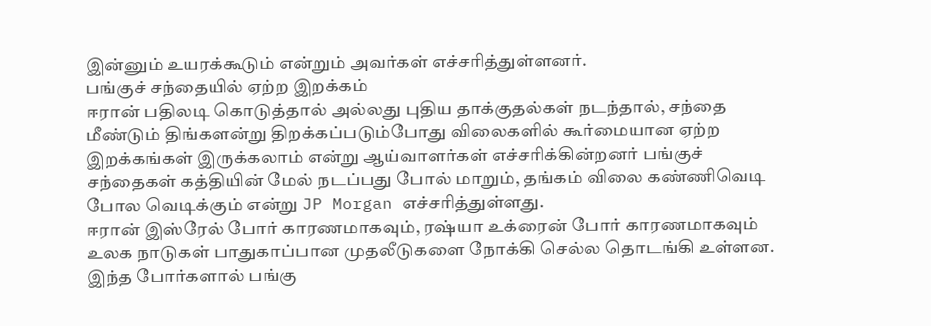இன்னும் உயரக்கூடும் என்றும் அவர்கள் எச்சரித்துள்ளனர்.
பங்குச் சந்தையில் ஏற்ற இறக்கம்
ஈரான் பதிலடி கொடுத்தால் அல்லது புதிய தாக்குதல்கள் நடந்தால், சந்தை மீண்டும் திங்களன்று திறக்கப்படும்போது விலைகளில் கூர்மையான ஏற்ற இறக்கங்கள் இருக்கலாம் என்று ஆய்வாளர்கள் எச்சரிக்கின்றனர் பங்குச் சந்தைகள் கத்தியின் மேல் நடப்பது போல் மாறும், தங்கம் விலை கண்ணிவெடி போல வெடிக்கும் என்று JP Morgan எச்சரித்துள்ளது.
ஈரான் இஸ்ரேல் போர் காரணமாகவும், ரஷ்யா உக்ரைன் போர் காரணமாகவும் உலக நாடுகள் பாதுகாப்பான முதலீடுகளை நோக்கி செல்ல தொடங்கி உள்ளன. இந்த போர்களால் பங்கு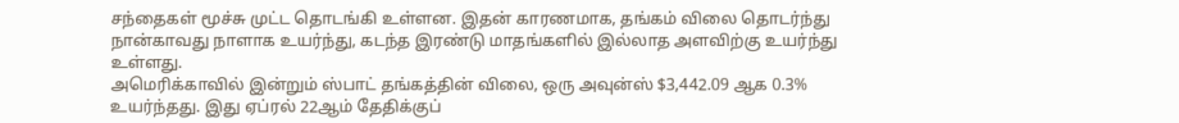சந்தைகள் மூச்சு முட்ட தொடங்கி உள்ளன. இதன் காரணமாக, தங்கம் விலை தொடர்ந்து நான்காவது நாளாக உயர்ந்து, கடந்த இரண்டு மாதங்களில் இல்லாத அளவிற்கு உயர்ந்து உள்ளது.
அமெரிக்காவில் இன்றும் ஸ்பாட் தங்கத்தின் விலை, ஒரு அவுன்ஸ் $3,442.09 ஆக 0.3% உயர்ந்தது. இது ஏப்ரல் 22ஆம் தேதிக்குப்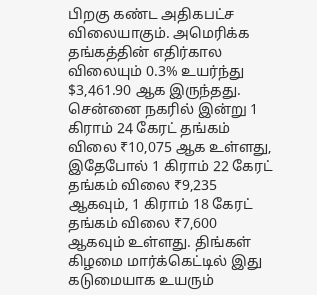பிறகு கண்ட அதிகபட்ச விலையாகும். அமெரிக்க தங்கத்தின் எதிர்கால விலையும் 0.3% உயர்ந்து $3,461.90 ஆக இருந்தது. சென்னை நகரில் இன்று 1 கிராம் 24 கேரட் தங்கம் விலை ₹10,075 ஆக உள்ளது, இதேபோல் 1 கிராம் 22 கேரட் தங்கம் விலை ₹9,235 ஆகவும், 1 கிராம் 18 கேரட் தங்கம் விலை ₹7,600 ஆகவும் உள்ளது. திங்கள் கிழமை மார்க்கெட்டில் இது கடுமையாக உயரும்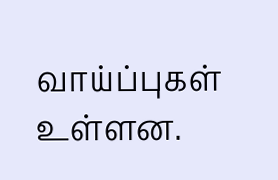வாய்ப்புகள் உள்ளன.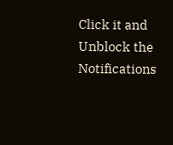Click it and Unblock the Notifications